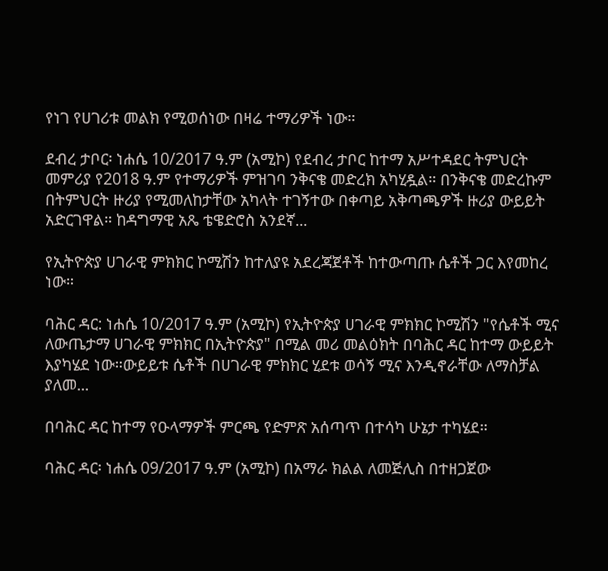የነገ የሀገሪቱ መልክ የሚወሰነው በዛሬ ተማሪዎች ነው።

ደብረ ታቦር፡ ነሐሴ 10/2017 ዓ.ም (አሚኮ) የደብረ ታቦር ከተማ አሥተዳደር ትምህርት መምሪያ የ2018 ዓ.ም የተማሪዎች ምዝገባ ንቅናቄ መድረክ አካሂዷል። በንቅናቄ መድረኩም በትምህርት ዙሪያ የሚመለከታቸው አካላት ተገኝተው በቀጣይ አቅጣጫዎች ዙሪያ ውይይት አድርገዋል። ከዳግማዊ አጼ ቴዌድሮስ አንደኛ...

የኢትዮጵያ ሀገራዊ ምክክር ኮሚሽን ከተለያዩ አደረጃጀቶች ከተውጣጡ ሴቶች ጋር እየመከረ ነው።

ባሕር ዳር: ነሐሴ 10/2017 ዓ.ም (አሚኮ) የኢትዮጵያ ሀገራዊ ምክክር ኮሚሽን "የሴቶች ሚና ለውጤታማ ሀገራዊ ምክክር በኢትዮጵያ" በሚል መሪ መልዕክት በባሕር ዳር ከተማ ውይይት እያካሄደ ነው።ውይይቱ ሴቶች በሀገራዊ ምክክር ሂደቱ ወሳኝ ሚና እንዲኖራቸው ለማስቻል ያለመ...

በባሕር ዳር ከተማ የዑላማዎች ምርጫ የድምጽ አሰጣጥ በተሳካ ሁኔታ ተካሄደ።

ባሕር ዳር፡ ነሐሴ 09/2017 ዓ.ም (አሚኮ) በአማራ ክልል ለመጅሊስ በተዘጋጀው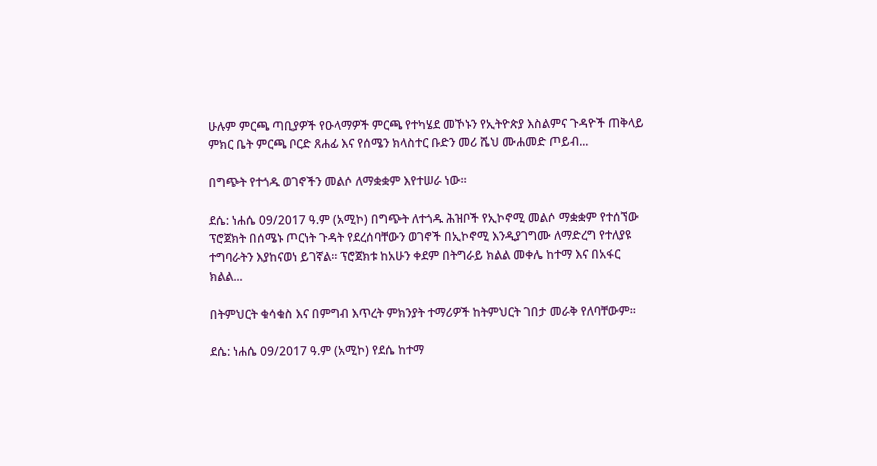ሁሉም ምርጫ ጣቢያዎች የዑላማዎች ምርጫ የተካሄደ መኾኑን የኢትዮጵያ እስልምና ጉዳዮች ጠቅላይ ምክር ቤት ምርጫ ቦርድ ጸሐፊ እና የሰሜን ክላስተር ቡድን መሪ ሼህ ሙሐመድ ጦይብ...

በግጭት የተጎዱ ወገኖችን መልሶ ለማቋቋም እየተሠራ ነው።

ደሴ: ነሐሴ 09/2017 ዓ.ም (አሚኮ) በግጭት ለተጎዱ ሕዝቦች የኢኮኖሚ መልሶ ማቋቋም የተሰኘው ፕሮጀክት በሰሜኑ ጦርነት ጉዳት የደረሰባቸውን ወገኖች በኢኮኖሚ እንዲያገግሙ ለማድረግ የተለያዩ ተግባራትን እያከናወነ ይገኛል። ፕሮጀክቱ ከአሁን ቀደም በትግራይ ክልል መቀሌ ከተማ እና በአፋር ክልል...

በትምህርት ቁሳቁስ እና በምግብ እጥረት ምክንያት ተማሪዎች ከትምህርት ገበታ መራቅ የለባቸውም።

ደሴ: ነሐሴ 09/2017 ዓ.ም (አሚኮ) የደሴ ከተማ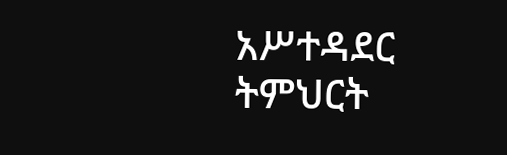አሥተዳደር ትምህርት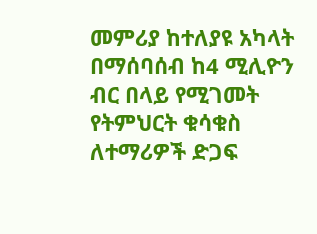መምሪያ ከተለያዩ አካላት በማሰባሰብ ከ4 ሚሊዮን ብር በላይ የሚገመት የትምህርት ቁሳቁስ ለተማሪዎች ድጋፍ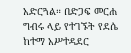አድርጓል። በድጋፍ መርሐ ግብሩ ላይ የተገኙት የደሴ ከተማ አሥተዳደር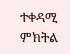ተቀዳሚ ምክትል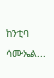ከንቲባ ሳሙኤል...